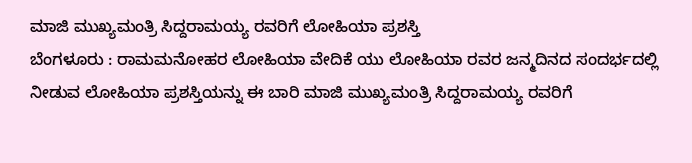ಮಾಜಿ ಮುಖ್ಯಮಂತ್ರಿ ಸಿದ್ದರಾಮಯ್ಯ ರವರಿಗೆ ಲೋಹಿಯಾ ಪ್ರಶಸ್ತಿ
ಬೆಂಗಳೂರು : ರಾಮಮನೋಹರ ಲೋಹಿಯಾ ವೇದಿಕೆ ಯು ಲೋಹಿಯಾ ರವರ ಜನ್ಮದಿನದ ಸಂದರ್ಭದಲ್ಲಿ ನೀಡುವ ಲೋಹಿಯಾ ಪ್ರಶಸ್ತಿಯನ್ನು ಈ ಬಾರಿ ಮಾಜಿ ಮುಖ್ಯಮಂತ್ರಿ ಸಿದ್ದರಾಮಯ್ಯ ರವರಿಗೆ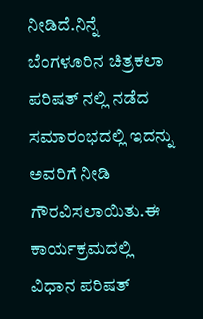ನೀಡಿದೆ.ನಿನ್ನೆ ಬೆಂಗಳೂರಿನ ಚಿತ್ರಕಲಾ ಪರಿಷತ್ ನಲ್ಲಿ ನಡೆದ ಸಮಾರಂಭದಲ್ಲಿ ಇದನ್ನು ಅವರಿಗೆ ನೀಡಿ ಗೌರವಿಸಲಾಯಿತು.ಈ ಕಾರ್ಯಕ್ರಮದಲ್ಲಿ ವಿಧಾನ ಪರಿಷತ್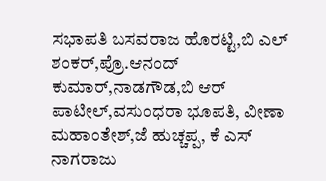ಸಭಾಪತಿ ಬಸವರಾಜ ಹೊರಟ್ಟಿ,ಬಿ ಎಲ್ ಶಂಕರ್,ಪ್ರೊ.ಆನಂದ್ ಕುಮಾರ್,ನಾಡಗೌಡ,ಬಿ ಆರ್ ಪಾಟೀಲ್,ವಸುಂಧರಾ ಭೂಪತಿ, ವೀಣಾ ಮಹಾಂತೇಶ್,ಜೆ ಹುಚ್ಚಪ್ಪ, ಕೆ ಎಸ್ ನಾಗರಾಜು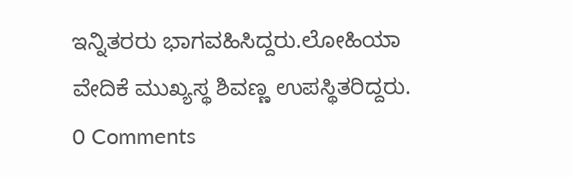ಇನ್ನಿತರರು ಭಾಗವಹಿಸಿದ್ದರು.ಲೋಹಿಯಾ ವೇದಿಕೆ ಮುಖ್ಯಸ್ಥ ಶಿವಣ್ಣ ಉಪಸ್ಥಿತರಿದ್ದರು.
0 Comments